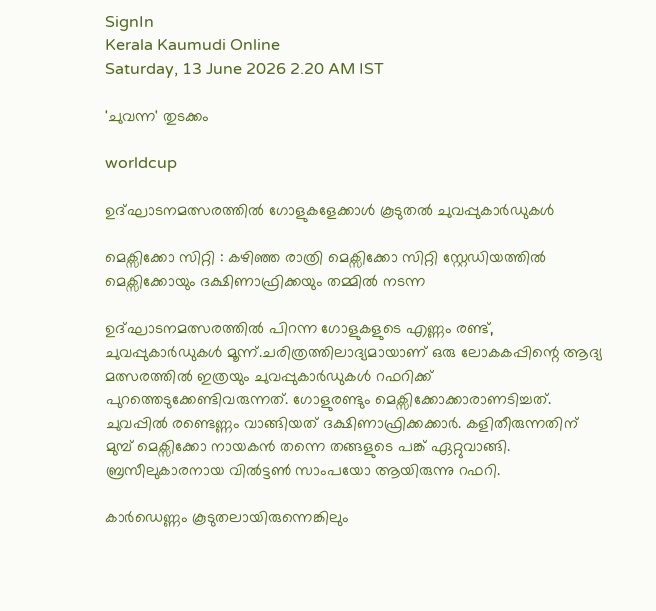SignIn
Kerala Kaumudi Online
Saturday, 13 June 2026 2.20 AM IST

'ചുവന്ന' തുടക്കം

worldcup

ഉദ്ഘാടനമത്സരത്തിൽ ഗോളുകളേക്കാൾ കൂടുതൽ ചുവപ്പുകാർഡുകൾ

മെക്സിക്കോ സിറ്റി : കഴിഞ്ഞ രാത്രി മെക്സിക്കോ സിറ്റി സ്റ്റേഡിയത്തിൽ മെക്സിക്കോയും ദക്ഷിണാഫ്രിക്കയും തമ്മിൽ നടന്ന

ഉദ്ഘാടനമത്സരത്തിൽ പിറന്ന ഗോളുകളുടെ എണ്ണം രണ്ട്, ചുവപ്പുകാർഡുകൾ മൂന്ന്.ചരിത്രത്തിലാദ്യമായാണ് ഒരു ലോകകപ്പിന്റെ ആദ്യ മത്സരത്തിൽ ഇത്രയും ചുവപ്പുകാർഡുകൾ റഫറിക്ക് പുറത്തെടുക്കേണ്ടിവരുന്നത്. ഗോളുരണ്ടും മെക്സിക്കോക്കാരാണടിച്ചത്. ചുവപ്പിൽ രണ്ടെണ്ണം വാങ്ങിയത് ദക്ഷിണാഫ്രിക്കക്കാർ. കളിതീരുന്നതിന് മുമ്പ് മെക്സിക്കോ നായകൻ തന്നെ തങ്ങളുടെ പങ്ക് ഏറ്റുവാങ്ങി. ബ്രസീലുകാരനായ വിൽട്ടൺ സാംപയോ ആയിരുന്നു റഫറി.

കാർഡെണ്ണം കൂടുതലായിരുന്നെങ്കിലും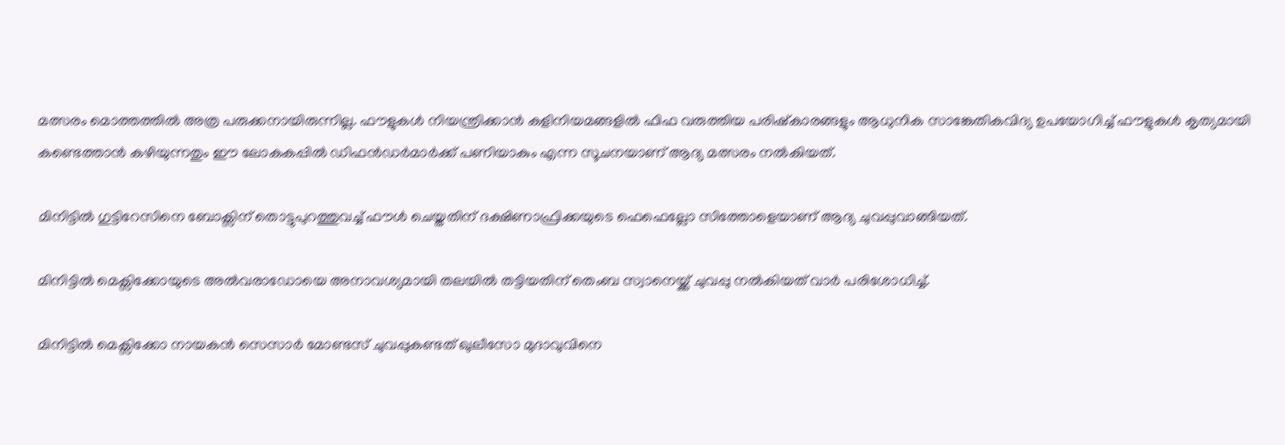മത്സരം മൊത്തത്തിൽ അത്ര പരുക്കനായിരുന്നില്ല. ഫൗളുകൾ നിയന്ത്രിക്കാൻ കളിനിയമങ്ങളിൽ ഫിഫ വരുത്തിയ പരിഷ്കാരങ്ങളും ആധുനിക സാങ്കേതികവിദ്യ ഉപയോഗിച്ച് ഫൗളുകൾ കൃത്യമായി കണ്ടെത്താൻ കഴിയുന്നതും ഈ ലോകകപ്പിൽ ഡിഫൻഡർമാർക്ക് പണിയാകും എന്ന സൂചനയാണ് ആദ്യ മത്സരം നൽകിയത്.

മിനിട്ടിൽ ഗുട്ടിറേസിനെ ബോക്സിന് തൊട്ടുപുറത്തുവച്ച് ഫൗൾ ചെയ്തതിന് ദക്ഷിണാഫ്രിക്കയുടെ ഫെഫെല്ലോ സിത്തോളെയാണ് ആദ്യ ചുവപ്പുവാങ്ങിയത്.

മിനിട്ടിൽ മെക്സിക്കോയുടെ അൽവരാഡോയെ അനാവശ്യമായി തലയിൽ തട്ടിയതിന് തെംബ സ്വാനെയ്ക്ക് ചുവപ്പു നൽകിയത് വാർ പരിശോധിച്ച്.

മിനിട്ടിൽ മെക്സിക്കോ നായകൻ സെസാർ മോണ്ടസ് ചുവപ്പുകണ്ടത് ഖുലീസോ മുദാവുവിനെ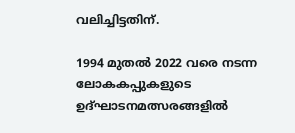വലിച്ചിട്ടതിന്.

1994 മുതൽ 2022 വരെ നടന്ന ലോകകപ്പുകളുടെ ഉദ്ഘാടനമത്സരങ്ങളിൽ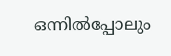ഒന്നിൽപ്പോലും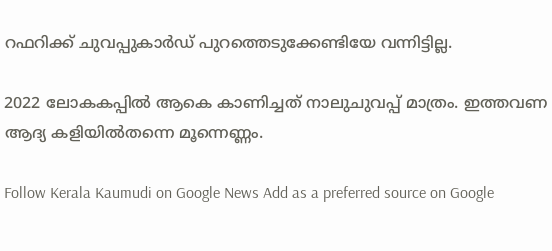റഫറിക്ക് ചുവപ്പുകാർഡ് പുറത്തെടുക്കേണ്ടിയേ വന്നിട്ടില്ല.

2022 ലോകകപ്പിൽ ആകെ കാണിച്ചത് നാലുചുവപ്പ് മാത്രം. ഇത്തവണ ആദ്യ കളിയിൽതന്നെ മൂന്നെണ്ണം.

Follow Kerala Kaumudi on Google News Add as a preferred source on Google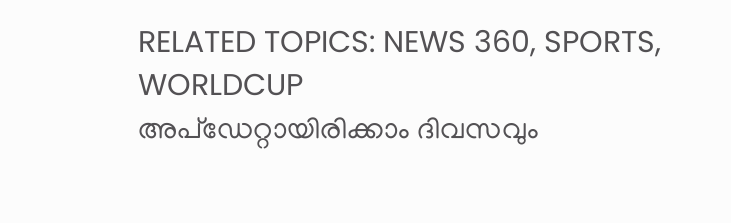RELATED TOPICS: NEWS 360, SPORTS, WORLDCUP
അപ്ഡേറ്റായിരിക്കാം ദിവസവും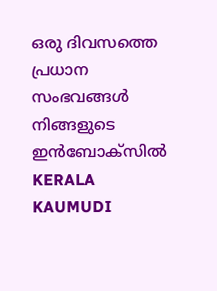ഒരു ദിവസത്തെ പ്രധാന സംഭവങ്ങൾ നിങ്ങളുടെ ഇൻബോക്സിൽ
KERALA KAUMUDI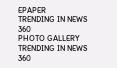EPAPER
TRENDING IN NEWS 360
PHOTO GALLERY
TRENDING IN NEWS 360